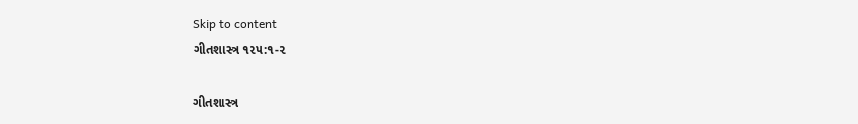Skip to content
ગીતશાસ્ત્ર ૧૨૫:૧-૨

ગીતશાસ્ત્ર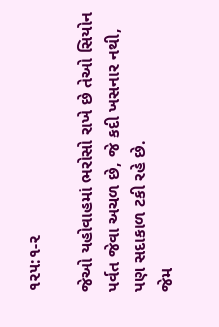૧૨૫:૧-૨

જેઓ યહોવાહમાં ભરોસો રાખે છે તેઓ સિયોન પર્વત જેવા અચળ છે, જે કદી ખસનાર નથી, પણ સદાકાળ ટકી રહે છે.
જેમ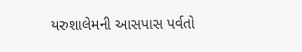યરુશાલેમની આસપાસ પર્વતો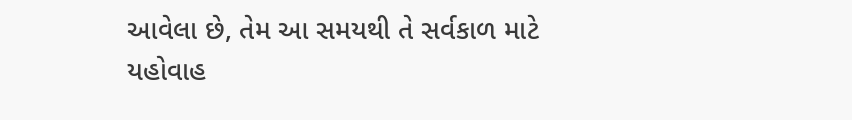આવેલા છે, તેમ આ સમયથી તે સર્વકાળ માટે યહોવાહ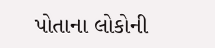પોતાના લોકોની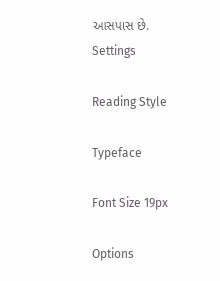આસપાસ છે.
Settings

Reading Style

Typeface

Font Size 19px

Options